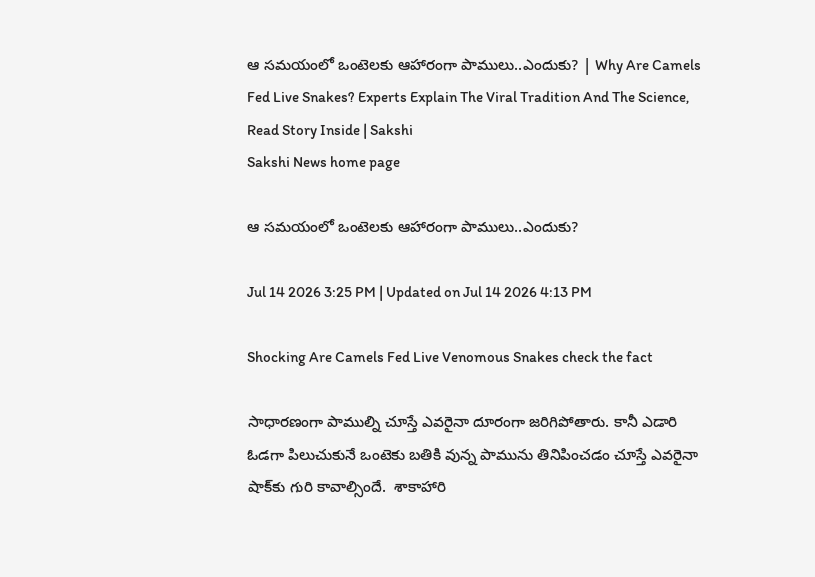ఆ సమయంలో ఒంటెలకు ఆహారంగా పాములు..ఎందుకు? | Why Are Camels Fed Live Snakes? Experts Explain The Viral Tradition And The Science, Read Story Inside | Sakshi
Sakshi News home page

ఆ సమయంలో ఒంటెలకు ఆహారంగా పాములు..ఎందుకు?

Jul 14 2026 3:25 PM | Updated on Jul 14 2026 4:13 PM

Shocking Are Camels Fed Live Venomous Snakes check the fact

సాధారణంగా పాముల్ని చూస్తే ఎవరైనా దూరంగా జరిగిపోతారు. కానీ ఎడారి ఓడగా పిలుచుకునే ఒంటెకు బతికి వున్న పామును తినిపించడం చూస్తే ఎవరైనా షాక్‌కు గురి కావాల్సిందే.  శాకాహారి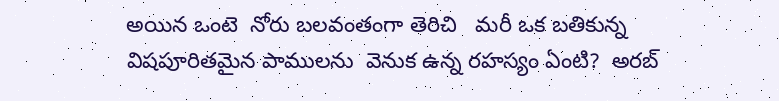అయిన ఒంటె  నోరు బలవంతంగా తెరిచి   మరీ ఒక బతికున్న విషపూరితమైన పాములను  వెనుక ఉన్న రహస్యం ఏంటి?  అరబ్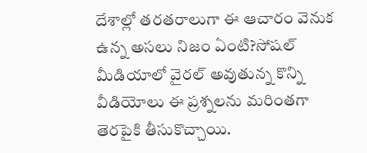దేశాల్లో తరతరాలుగా ఈ ఆచారం వెనుక ఉన్న అసలు నిజం ఏంటి?సోషల్ మీడియాలో వైరల్ అవుతున్న కొన్ని వీడియోలు ఈ ప్రశ్నలను మరింతగా తెరపైకి తీసుకొచ్చాయి.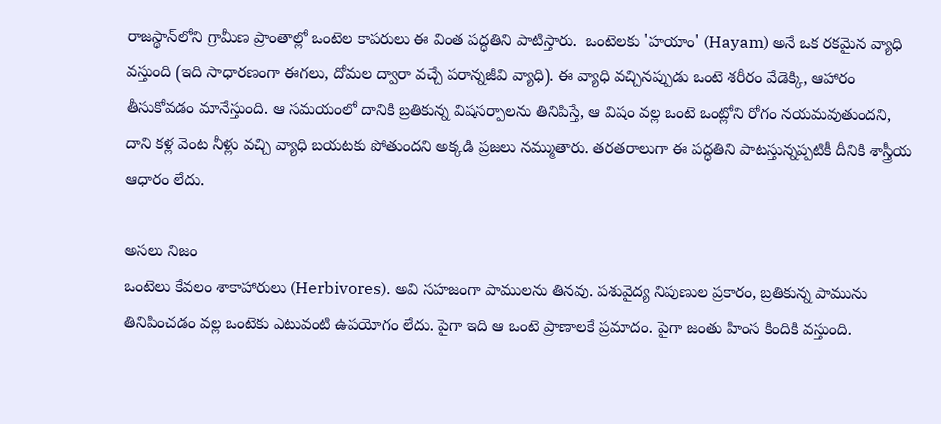రాజస్థాన్‌లోని గ్రామీణ ప్రాంతాల్లో ఒంటెల కాపరులు ఈ వింత పద్ధతిని పాటిస్తారు.  ఒంటెలకు 'హయాం' (Hayam) అనే ఒక రకమైన వ్యాధి వస్తుంది (ఇది సాధారణంగా ఈగలు, దోమల ద్వారా వచ్చే పరాన్నజీవి వ్యాధి). ఈ వ్యాధి వచ్చినప్పుడు ఒంటె శరీరం వేడెక్కి, ఆహారం తీసుకోవడం మానేస్తుంది. ఆ సమయంలో దానికి బ్రతికున్న విషసర్పాలను తినిపిస్తే, ఆ విషం వల్ల ఒంటె ఒంట్లోని రోగం నయమవుతుందని, దాని కళ్ల వెంట నీళ్లు వచ్చి వ్యాధి బయటకు పోతుందని అక్కడి ప్రజలు నమ్ముతారు. తరతరాలుగా ఈ పద్ధతిని పాటస్తున్నప్పటికీ దీనికి శాస్త్రీయ ఆధారం లేదు.

అసలు నిజం
ఒంటెలు కేవలం శాకాహారులు (Herbivores). అవి సహజంగా పాములను తినవు. పశువైద్య నిపుణుల ప్రకారం, బ్రతికున్న పామును తినిపించడం వల్ల ఒంటెకు ఎటువంటి ఉపయోగం లేదు. పైగా ఇది ఆ ఒంటె ప్రాణాలకే ప్రమాదం. పైగా జంతు హింస కిందికి వస్తుంది.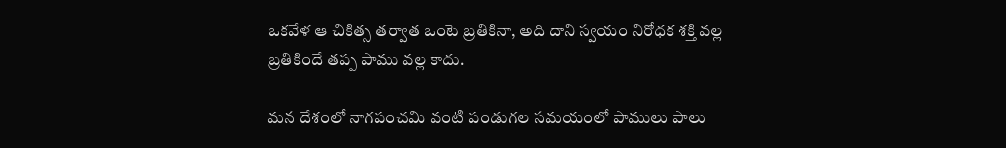ఒకవేళ ఆ చికిత్స తర్వాత ఒంటె బ్రతికినా, అది దాని స్వయం నిరోధక శక్తి వల్ల బ్రతికిందే తప్ప పాము వల్ల కాదు.

మన దేశంలో నాగపంచమి వంటి పండుగల సమయంలో పాములు పాలు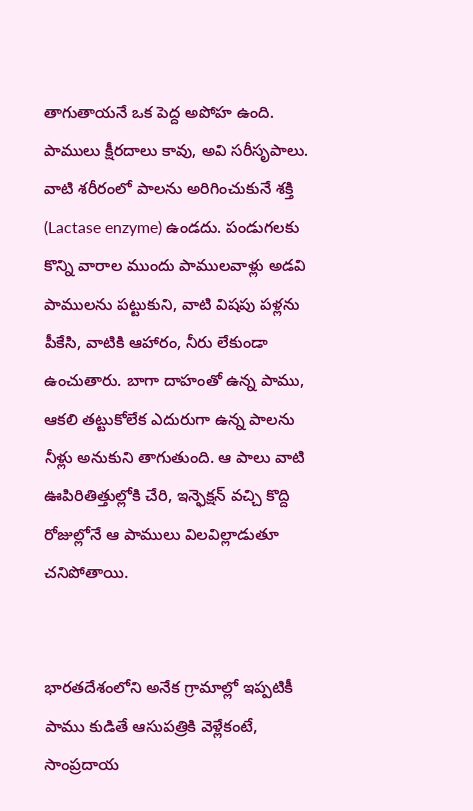తాగుతాయనే ఒక పెద్ద అపోహ ఉంది. పాములు క్షీరదాలు కావు, అవి సరీసృపాలు. వాటి శరీరంలో పాలను అరిగించుకునే శక్తి (Lactase enzyme) ఉండదు. పండుగలకు కొన్ని వారాల ముందు పాములవాళ్లు అడవి పాములను పట్టుకుని, వాటి విషపు పళ్లను పీకేసి, వాటికి ఆహారం, నీరు లేకుండా ఉంచుతారు. బాగా దాహంతో ఉన్న పాము, ఆకలి తట్టుకోలేక ఎదురుగా ఉన్న పాలను నీళ్లు అనుకుని తాగుతుంది. ఆ పాలు వాటి ఊపిరితిత్తుల్లోకి చేరి, ఇన్ఫెక్షన్ వచ్చి కొద్ది రోజుల్లోనే ఆ పాములు విలవిల్లాడుతూ చనిపోతాయి.


భారతదేశంలోని అనేక గ్రామాల్లో ఇప్పటికీ పాము కుడితే ఆసుపత్రికి వెళ్లేకంటే, సాంప్రదాయ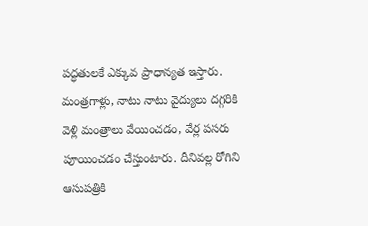పద్ధతులకే ఎక్కువ ప్రాధాన్యత ఇస్తారు. మంత్రగాళ్లు, నాటు నాటు వైద్యులు దగ్గరికి వెళ్లి మంత్రాలు వేయించడం, వేర్ల పసరు పూయించడం చేస్తుంటారు. దీనివల్ల రోగిని ఆసుపత్రికి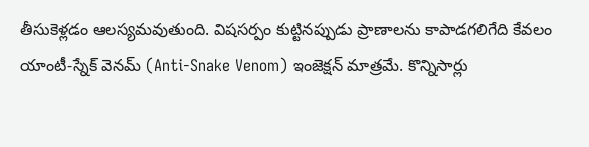తీసుకెళ్లడం ఆలస్యమవుతుంది. విషసర్పం కుట్టినప్పుడు ప్రాణాలను కాపాడగలిగేది కేవలం యాంటీ-స్నేక్ వెనమ్ (Anti-Snake Venom) ఇంజెక్షన్ మాత్రమే. కొన్నిసార్లు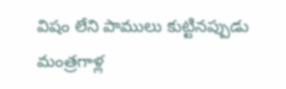విషం లేని పాములు కుట్టినప్పుడు మంత్రగాళ్ల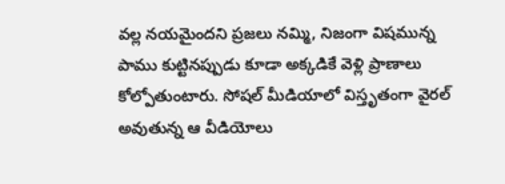వల్ల నయమైందని ప్రజలు నమ్మి, నిజంగా విషమున్న పాము కుట్టినప్పుడు కూడా అక్కడికే వెళ్లి ప్రాణాలు కోల్పోతుంటారు. సోషల్ మీడియాలో విస్తృతంగా వైరల్ అవుతున్న ఆ వీడియోలు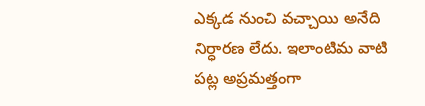ఎక్కడ నుంచి వచ్చాయి అనేది నిర్ధారణ లేదు. ఇలాంటిమ వాటి పట్ల అప్రమత్తంగా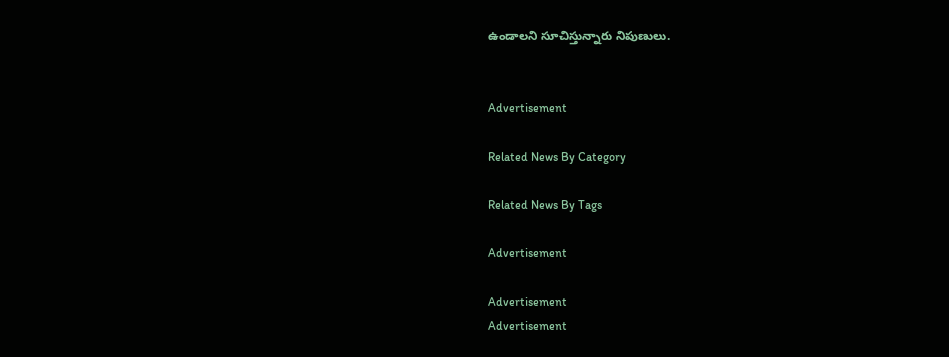ఉండాలని సూచిస్తున్నారు నిపుణులు.


Advertisement

Related News By Category

Related News By Tags

Advertisement

Advertisement
Advertisement